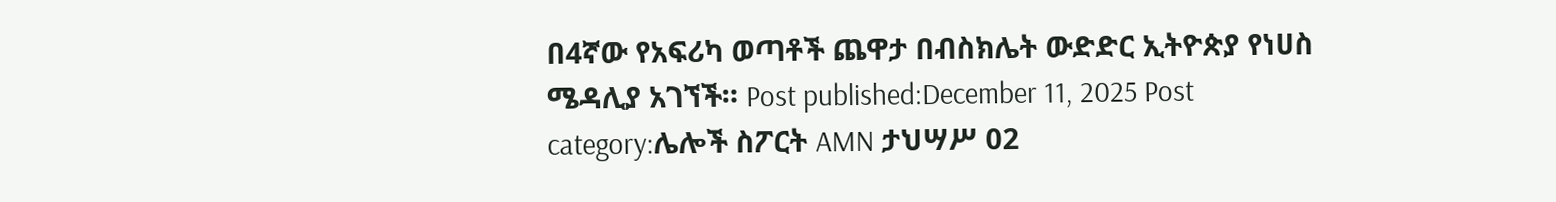በ4ኛው የአፍሪካ ወጣቶች ጨዋታ በብስክሌት ውድድር ኢትዮጵያ የነሀስ ሜዳሊያ አገኘች። Post published:December 11, 2025 Post category:ሌሎች ስፖርት AMN ታህሣሥ 02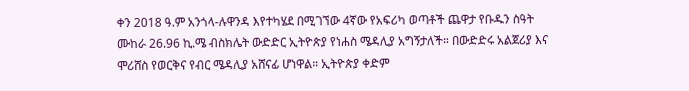ቀን 2018 ዓ.ም አንጎላ-ሉዋንዳ እየተካሄደ በሚገኘው 4ኛው የአፍሪካ ወጣቶች ጨዋታ የቡዱን ስዓት ሙከራ 26.96 ኪ.ሜ ብስክሌት ውድድር ኢትዮጵያ የነሐስ ሜዳሊያ አግኝታለች። በውድድሩ አልጀሪያ እና ሞሪሸስ የወርቅና የብር ሜዳሊያ አሸናፊ ሆነዋል። ኢትዮጵያ ቀድም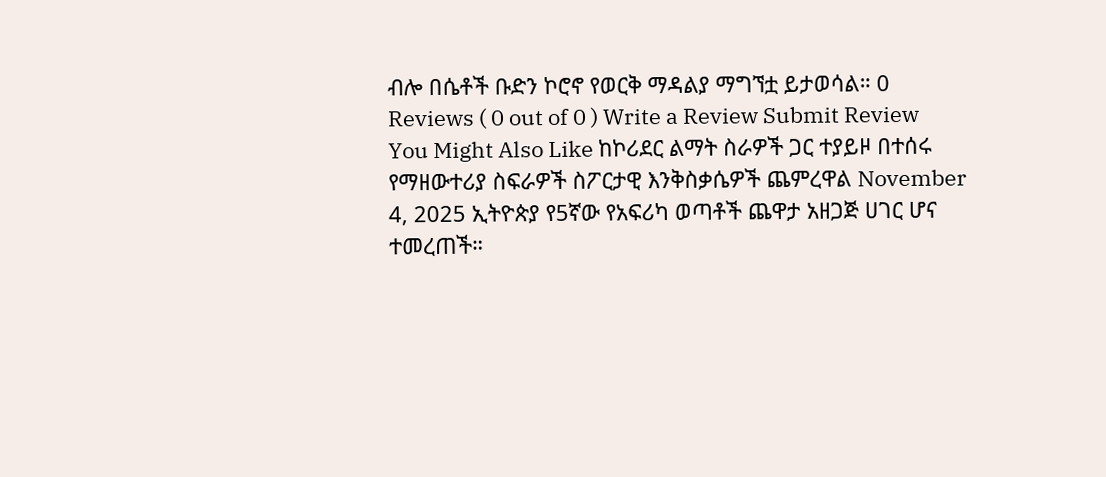ብሎ በሴቶች ቡድን ኮሮኖ የወርቅ ማዳልያ ማግኘቷ ይታወሳል። 0 Reviews ( 0 out of 0 ) Write a Review Submit Review You Might Also Like ከኮሪደር ልማት ስራዎች ጋር ተያይዞ በተሰሩ የማዘውተሪያ ስፍራዎች ስፖርታዊ እንቅስቃሴዎች ጨምረዋል November 4, 2025 ኢትዮጵያ የ5ኛው የአፍሪካ ወጣቶች ጨዋታ አዘጋጅ ሀገር ሆና ተመረጠች።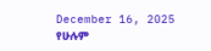December 16, 2025 የሁሉም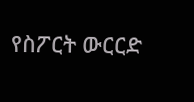የስፖርት ውርርድ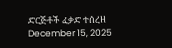ድርጅቶች ፈቃድ ተሰረዘ December 15, 2025